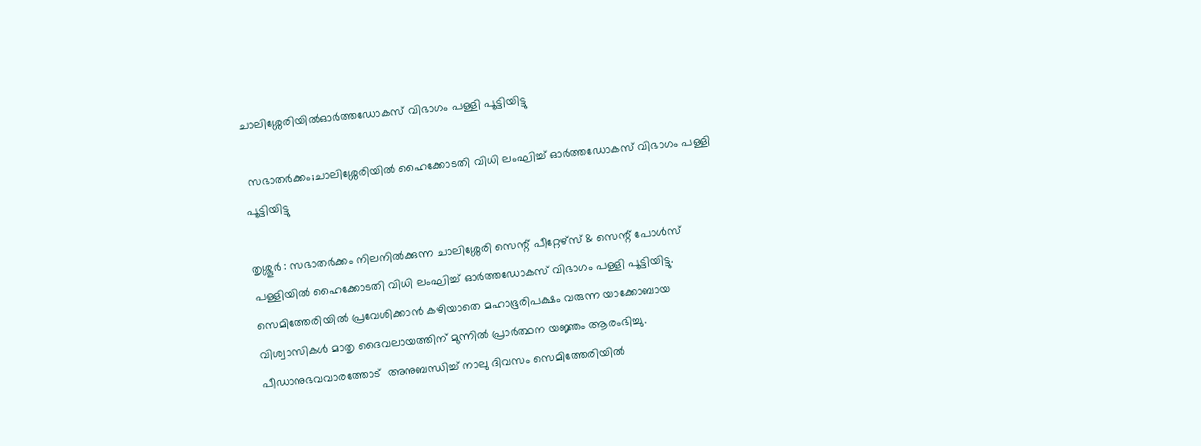ചാലിശ്ശേരിയിൽഓർത്തഡോകസ് വിഭാഗം പള്ളി പൂട്ടിയിട്ടു

 സഭാതർക്കം;ചാലിശ്ശേരിയിൽ ഹൈക്കോടതി വിധി ലംഘിച്ച് ഓർത്തഡോകസ് വിഭാഗം പള്ളി പൂട്ടിയിട്ടു

തൃശ്ശൂർ : സഭാതർക്കം നിലനിൽക്കുന്ന ചാലിശ്ശേരി സെന്റ് പീറ്റേഴ്സ് & സെന്റ് പോൾസ് പള്ളിയിൽ ഹൈക്കോടതി വിധി ലംഘിച്ച് ഓർത്തഡോകസ് വിഭാഗം പള്ളി പൂട്ടിയിട്ടു. സെമിത്തേരിയിൽ പ്രവേശിക്കാൻ കഴിയാതെ മഹാഭൂരിപക്ഷം വരുന്ന യാക്കോബായ വിശ്വാസികൾ മാതൃ ദൈവലായത്തിന് മുന്നിൽ പ്രാർത്ഥന യജ്ഞം ആരംഭിച്ചു. പീഡാനുഭവവാരത്തോട്  അനുബന്ധിച്ച് നാലു ദിവസം സെമിത്തേരിയിൽ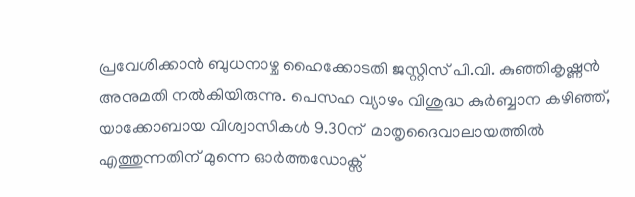പ്രവേശിക്കാൻ ബുധനാഴ്ച ഹൈക്കോടതി ജസ്റ്റിസ് പി.വി. കുഞ്ഞികൃഷ്ണൻ അനുമതി നൽകിയിരുന്നു. പെസഹ വ്യാഴം വിശുദ്ധ കുർബ്ബാന കഴിഞ്ഞ്, യാക്കോബായ വിശ്വാസികൾ 9.30ന്  മാതൃദൈവാലായത്തിൽ എത്തുന്നതിന് മുന്നെ ഓർത്തഡോക്സ്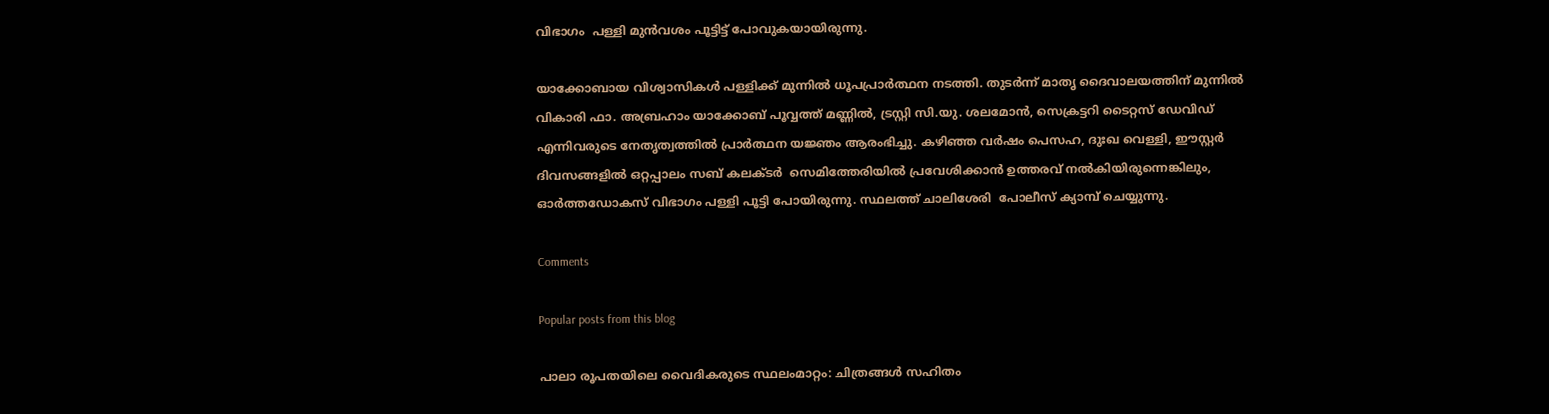വിഭാഗം  പള്ളി മുൻവശം പൂട്ടിട്ട് പോവുകയായിരുന്നു.

യാക്കോബായ വിശ്വാസികൾ പള്ളിക്ക് മുന്നിൽ ധൂപപ്രാർത്ഥന നടത്തി. തുടർന്ന് മാതൃ ദൈവാലയത്തിന് മുന്നിൽ വികാരി ഫാ. അബ്രഹാം യാക്കോബ് പൂവ്വത്ത് മണ്ണിൽ, ട്രസ്റ്റി സി.യു. ശലമോൻ, സെക്രട്ടറി ടൈറ്റസ് ഡേവിഡ് എന്നിവരുടെ നേതൃത്വത്തിൽ പ്രാർത്ഥന യജ്ഞം ആരംഭിച്ചു. കഴിഞ്ഞ വർഷം പെസഹ, ദുഃഖ വെള്ളി, ഈസ്റ്റർ ദിവസങ്ങളിൽ ഒറ്റപ്പാലം സബ് കലക്ടർ  സെമിത്തേരിയിൽ പ്രവേശിക്കാൻ ഉത്തരവ് നൽകിയിരുന്നെങ്കിലും, ഓർത്തഡോകസ് വിഭാഗം പള്ളി പൂട്ടി പോയിരുന്നു. സ്ഥലത്ത് ചാലിശേരി  പോലീസ് ക്യാമ്പ് ചെയ്യുന്നു.

Comments

Popular posts from this blog

പാലാ രൂപതയിലെ വൈദികരുടെ സ്ഥലംമാറ്റം: ചിത്രങ്ങൾ സഹിതം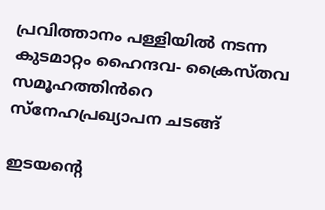പ്രവിത്താനം പള്ളിയിൽ നടന്ന കുടമാറ്റം ഹൈന്ദവ- ക്രൈസ്തവ സമൂഹത്തിൻറെ സ്നേഹപ്രഖ്യാപന ചടങ്ങ്

ഇടയൻ്റെ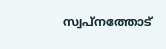സ്വപ്നത്തോട്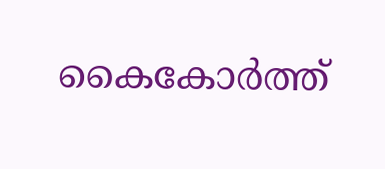കൈകോർത്ത്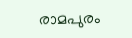രാമപുരം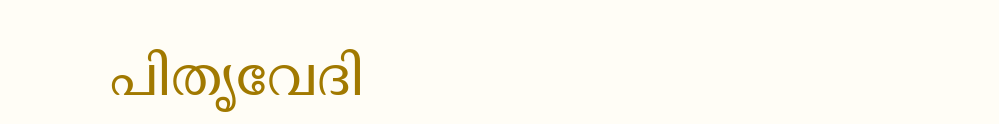പിതൃവേദി